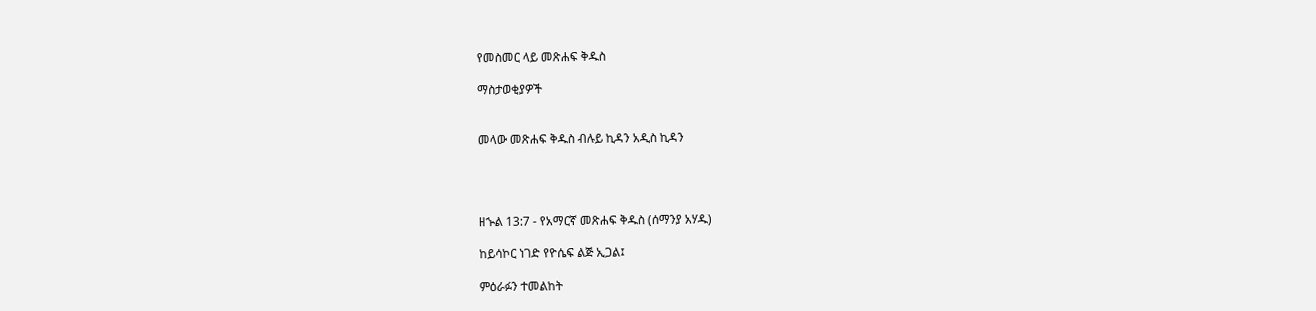የመስመር ላይ መጽሐፍ ቅዱስ

ማስታወቂያዎች


መላው መጽሐፍ ቅዱስ ብሉይ ኪዳን አዲስ ኪዳን




ዘኍል 13:7 - የአማርኛ መጽሐፍ ቅዱስ (ሰማንያ አሃዱ)

ከይሳኮር ነገድ የዮሴፍ ልጅ ኢጋል፤

ምዕራፉን ተመልከት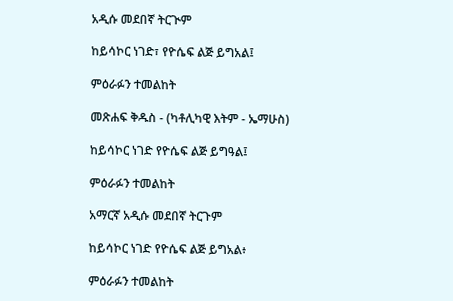አዲሱ መደበኛ ትርጒም

ከይሳኮር ነገድ፣ የዮሴፍ ልጅ ይግአል፤

ምዕራፉን ተመልከት

መጽሐፍ ቅዱስ - (ካቶሊካዊ እትም - ኤማሁስ)

ከይሳኮር ነገድ የዮሴፍ ልጅ ይግዓል፤

ምዕራፉን ተመልከት

አማርኛ አዲሱ መደበኛ ትርጉም

ከይሳኮር ነገድ የዮሴፍ ልጅ ይግአል፥

ምዕራፉን ተመልከት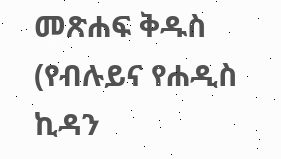መጽሐፍ ቅዱስ (የብሉይና የሐዲስ ኪዳን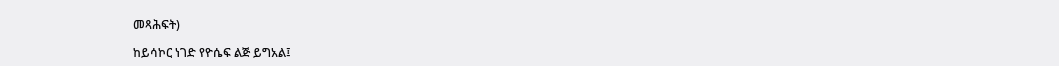መጻሕፍት)

ከይሳኮር ነገድ የዮሴፍ ልጅ ይግአል፤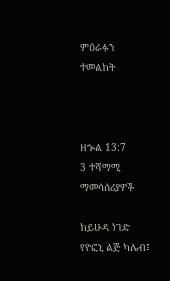ምዕራፉን ተመልከት



ዘኍል 13:7
3 ተሻማሚ ማመሳሰሪያዎች

ከይሁዳ ነገድ የዮፎኒ ልጅ ካሌብ፤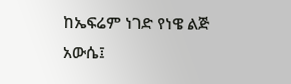ከኤፍሬም ነገድ የነዌ ልጅ አውሴ፤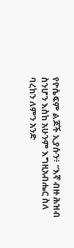የዮሴፍም ልጆች ኢያሱን፥ “እኛ ብዙ ሕዝብ ስንሆን እስከ አሁንም እግዚአብሔር ስለ ባረከን ለምን አንድ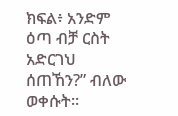ክፍል፥ አንድም ዕጣ ብቻ ርስት አድርገህ ሰጠኸን?” ብለው ወቀሱት።